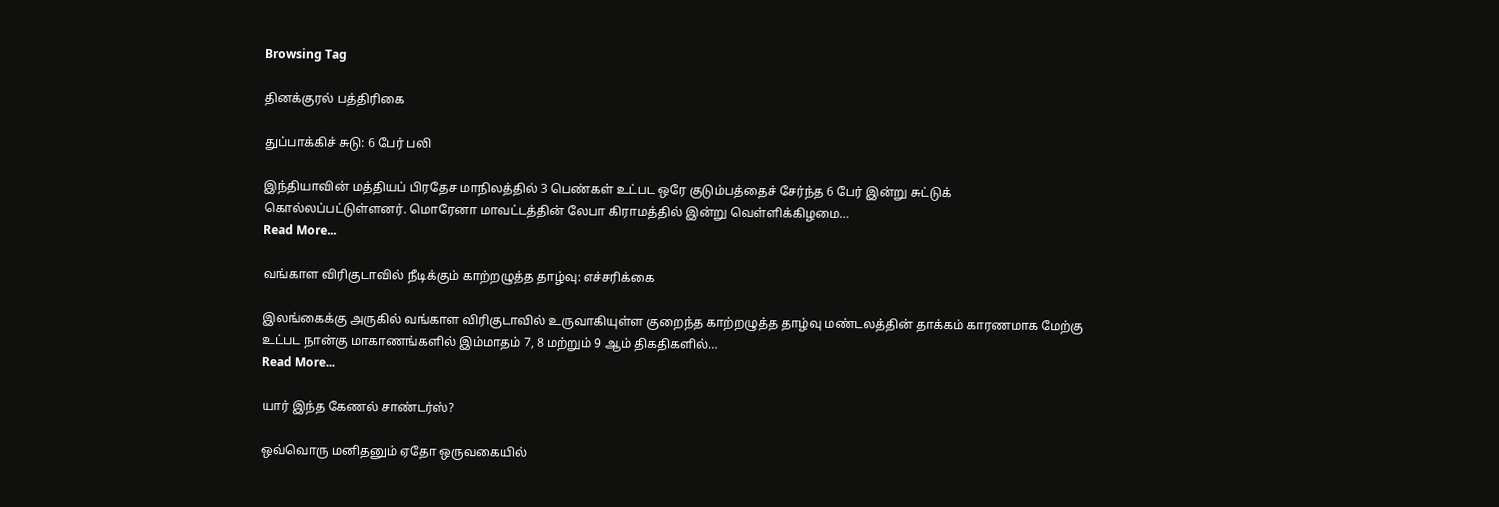Browsing Tag

தினக்குரல் பத்திரிகை

துப்பாக்கிச் சுடு: 6 பேர் பலி

இந்தியாவின் மத்தியப் பிரதேச மாநிலத்தில் 3 பெண்கள் உட்பட ஒ‍ரே குடும்பத்‍தைச் சேர்ந்த 6 பேர் இன்று சுட்டுக் கொல்லப்பட்டுள்ளனர். மொரேனா மாவட்டத்தின் லேபா கிராமத்தில் இன்று வெள்ளிக்கிழமை…
Read More...

வங்காள விரிகுடாவில் நீடிக்கும் காற்றழுத்த தாழ்வு: எச்சரிக்கை

இலங்கைக்கு அருகில் வங்காள விரிகுடாவில் உருவாகியுள்ள குறைந்த காற்றழுத்த தாழ்வு மண்டலத்தின் தாக்கம் காரணமாக மேற்கு உட்பட நான்கு மாகாணங்களில் இம்மாதம் 7, 8 மற்றும் 9 ஆம் திகதிகளில்…
Read More...

யார் இந்த கேணல் சாண்டர்ஸ்?

ஒவ்வொரு மனிதனும் ஏதோ ஒருவகையில்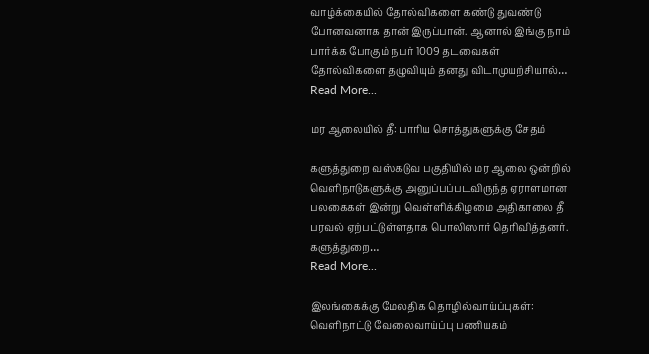வாழ்க்கையில் தோல்விகளை கண்டு துவண்டு போனவனாக தான் இருப்பான். ஆனால் இங்கு நாம் பார்க்க போகும் நபர் 1009 தடவைகள் தோல்விகளை தழுவியும் தனது விடாமுயற்சியால்…
Read More...

மர ஆலையில் தீ: பாரிய சொத்துகளுக்கு சேதம்

களுத்துறை வஸ்கடுவ பகுதியில் மர ஆலை ஒன்றில் வெளிநாடுகளுக்கு அனுப்பப்படவிருந்த ஏராளமான பலகைகள் இன்று வெள்ளிக்கிழமை அதிகாலை தீ பரவல் ஏற்பட்டுள்ளதாக பொலிஸார் தெரிவித்தனர். களுத்துறை…
Read More...

இலங்கைக்கு மேலதிக தொழில்வாய்ப்புகள்: வெளிநாட்டு வேலைவாய்ப்பு பணியகம்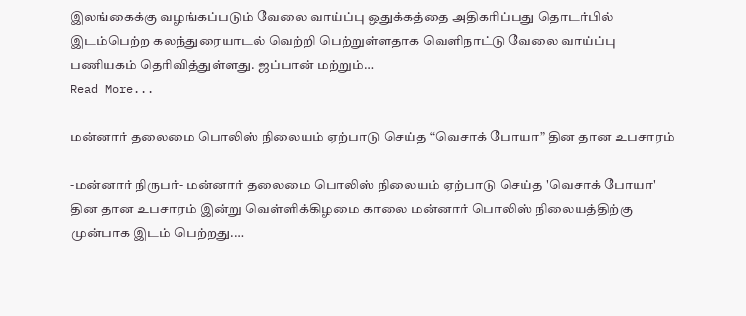இலங்கைக்கு வழங்கப்படும் வேலை வாய்ப்பு ஒதுக்கத்தை அதிகரிப்பது தொடர்பில் இடம்பெற்ற கலந்துரையாடல் வெற்றி பெற்றுள்ளதாக வெளிநாட்டு வேலை வாய்ப்பு பணியகம் தெரிவித்துள்ளது. ஜப்பான் மற்றும்…
Read More...

மன்னார் தலைமை பொலிஸ் நிலையம் ஏற்பாடு செய்த “வெசாக் போயா” தின தான உபசாரம்

-மன்னார் நிருபர்- மன்னார் தலைமை பொலிஸ் நிலையம் ஏற்பாடு செய்த 'வெசாக் போயா' தின தான உபசாரம் இன்று வெள்ளிக்கிழமை காலை மன்னார் பொலிஸ் நிலையத்திற்கு முன்பாக இடம் பெற்றது.…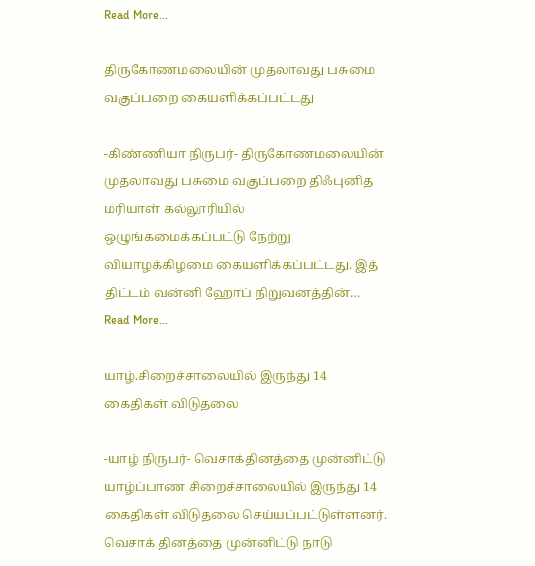Read More...

திருகோணமலையின் முதலாவது பசுமை வகுப்பறை கையளிக்கப்பட்டது

-கிண்ணியா நிருபர்- திருகோணமலையின் முதலாவது பசுமை வகுப்பறை திஃபுனித மரியாள் கல்லூரியில் ஒழுங்கமைக்கப்பட்டு நேற்று வியாழக்கிழமை கையளிக்கப்பட்டது. இத் திட்டம் வன்னி ஹோப் நிறுவனத்தின்…
Read More...

யாழ்.சிறைச்சாலையில் இருந்து 14 கைதிகள் விடுதலை

-யாழ் நிருபர்- வெசாக்தினத்தை முன்னிட்டு யாழ்ப்பாண சிறைச்சாலையில் இருந்து 14 கைதிகள் விடுதலை செய்யப்பட்டுள்ளனர். வெசாக் தினத்தை முன்னிட்டு நாடு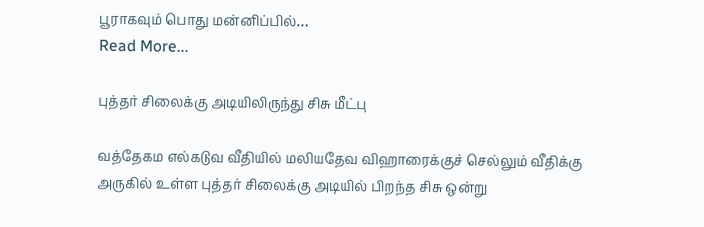பூராகவும் பொது மன்னிப்பில்…
Read More...

புத்தர் சிலைக்கு அடியிலிருந்து சிசு மீட்பு

வத்தேகம எல்கடுவ வீதியில் மலியதேவ விஹாரைக்குச் செல்லும் வீதிக்கு அருகில் உள்ள புத்தர் சிலைக்கு அடியில் பிறந்த சிசு ஒன்று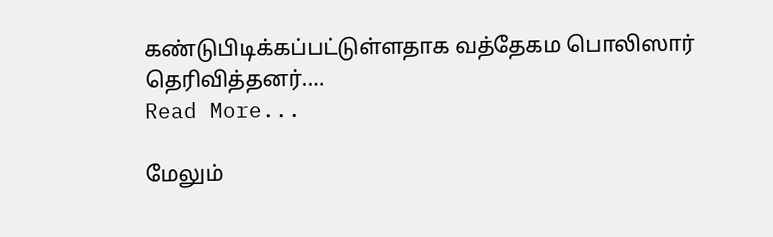கண்டுபிடிக்கப்பட்டுள்ளதாக வத்தேகம பொலிஸார் தெரிவித்தனர்.…
Read More...

மேலும்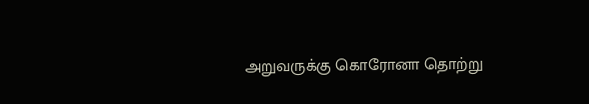அறுவருக்கு கொரோனா தொற்று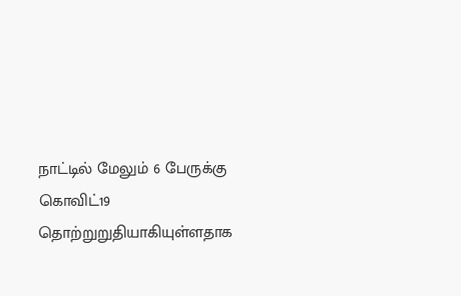நாட்டில் மேலும் 6 பேருக்கு கொவிட்19 தொற்றுறுதியாகியுள்ளதாக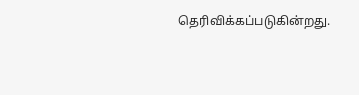தெரிவிக்கப்படுகின்றது.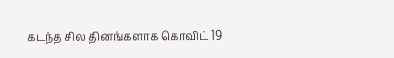கடந்த சில தினங்களாக கொவிட் 19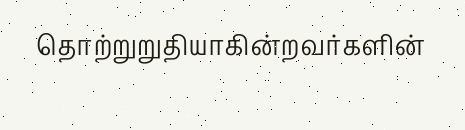தொற்றுறுதியாகின்றவர்களின்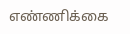எண்ணிக்கை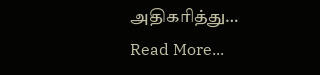அதிகரித்து…
Read More...